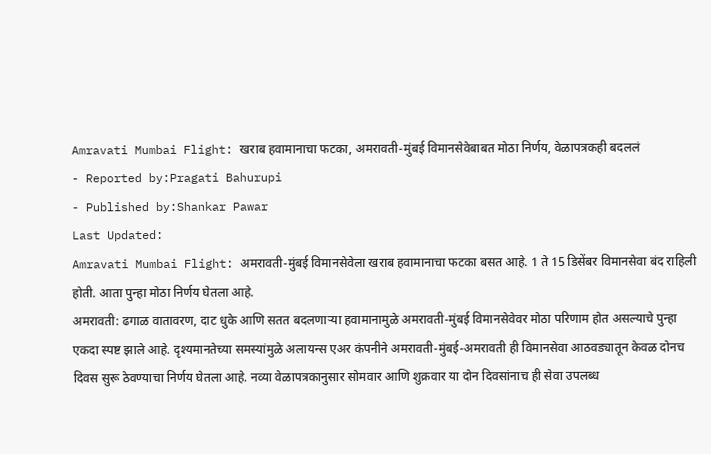Amravati Mumbai Flight: खराब हवामानाचा फटका, अमरावती-मुंबई विमानसेवेबाबत मोठा निर्णय, वेळापत्रकही बदललं
- Reported by:Pragati Bahurupi
- Published by:Shankar Pawar
Last Updated:
Amravati Mumbai Flight: अमरावती-मुंबई विमानसेवेला खराब हवामानाचा फटका बसत आहे. 1 ते 15 डिसेंबर विमानसेवा बंद राहिली होती. आता पुन्हा मोठा निर्णय घेतला आहे.
अमरावती: ढगाळ वातावरण, दाट धुके आणि सतत बदलणाऱ्या हवामानामुळे अमरावती-मुंबई विमानसेवेवर मोठा परिणाम होत असल्याचे पुन्हा एकदा स्पष्ट झाले आहे. दृश्यमानतेच्या समस्यांमुळे अलायन्स एअर कंपनीने अमरावती-मुंबई-अमरावती ही विमानसेवा आठवड्यातून केवळ दोनच दिवस सुरू ठेवण्याचा निर्णय घेतला आहे. नव्या वेळापत्रकानुसार सोमवार आणि शुक्रवार या दोन दिवसांनाच ही सेवा उपलब्ध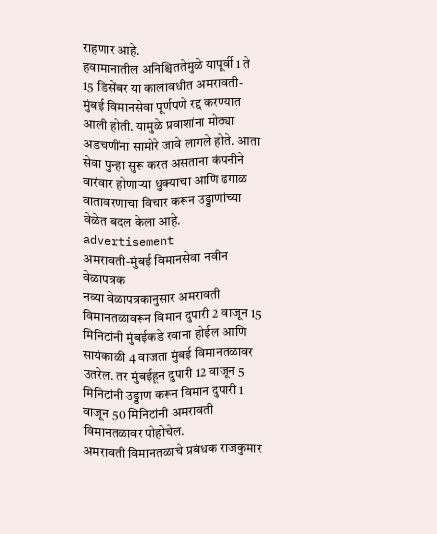राहणार आहे.
हवामानातील अनिश्चिततेमुळे यापूर्वी 1 ते 15 डिसेंबर या कालावधीत अमरावती-मुंबई विमानसेवा पूर्णपणे रद्द करण्यात आली होती. यामुळे प्रवाशांना मोठ्या अडचणींना सामोरे जावे लागले होते. आता सेवा पुन्हा सुरू करत असताना कंपनीने वारंवार होणाऱ्या धुक्याचा आणि ढगाळ वातावरणाचा विचार करून उड्डाणांच्या वेळेत बदल केला आहे.
advertisement
अमरावती-मुंबई विमानसेवा नवीन वेळापत्रक
नव्या वेळापत्रकानुसार अमरावती विमानतळावरून विमान दुपारी 2 वाजून 15 मिनिटांनी मुंबईकडे रवाना होईल आणि सायंकाळी 4 वाजता मुंबई विमानतळावर उतरेल. तर मुंबईहून दुपारी 12 वाजून 5 मिनिटांनी उड्डाण करून विमान दुपारी 1 वाजून 50 मिनिटांनी अमरावती विमानतळावर पोहोचेल.
अमरावती विमानतळाचे प्रबंधक राजकुमार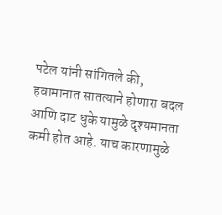पटेल यांनी सांगितले की, हवामानात सातत्याने होणारा बदल आणि दाट धुके यामुळे दृश्यमानता कमी होत आहे. याच कारणामुळे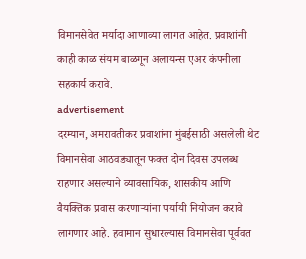विमानसेवेत मर्यादा आणाव्या लागत आहेत. प्रवाशांनी काही काळ संयम बाळगून अलायन्स एअर कंपनीला सहकार्य करावे.
advertisement
दरम्यान, अमरावतीकर प्रवाशांना मुंबईसाठी असलेली थेट विमानसेवा आठवड्यातून फक्त दोन दिवस उपलब्ध राहणार असल्याने व्यावसायिक, शासकीय आणि वैयक्तिक प्रवास करणाऱ्यांना पर्यायी नियोजन करावे लागणार आहे. हवामान सुधारल्यास विमानसेवा पूर्ववत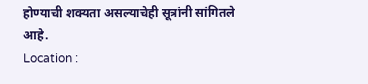होण्याची शक्यता असल्याचेही सूत्रांनी सांगितले आहे.
Location :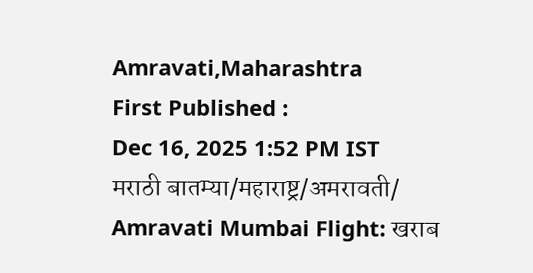Amravati,Maharashtra
First Published :
Dec 16, 2025 1:52 PM IST
मराठी बातम्या/महाराष्ट्र/अमरावती/
Amravati Mumbai Flight: खराब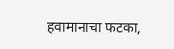हवामानाचा फटका,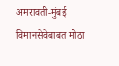अमरावती-मुंबई विमानसेवेबाबत मोठा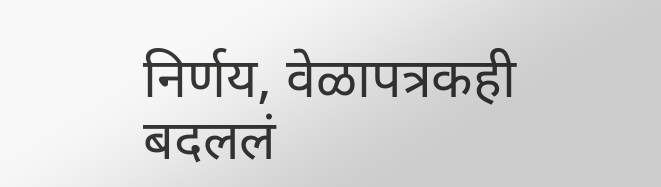निर्णय, वेळापत्रकही बदललं